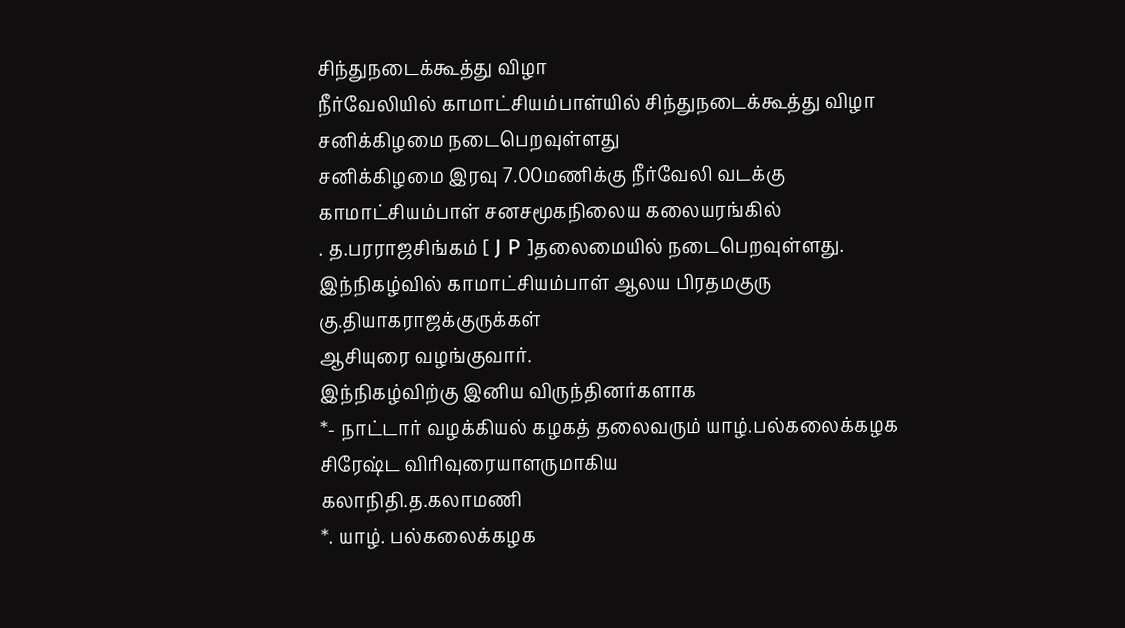சிந்துநடைக்கூத்து விழா
நீர்வேலியில் காமாட்சியம்பாள்யில் சிந்துநடைக்கூத்து விழா
சனிக்கிழமை நடைபெறவுள்ளது
சனிக்கிழமை இரவு 7.00மணிக்கு நீர்வேலி வடக்கு
காமாட்சியம்பாள் சனசமூகநிலைய கலையரங்கில்
. த.பரராஜசிங்கம் [ J P ]தலைமையில் நடைபெறவுள்ளது.
இந்நிகழ்வில் காமாட்சியம்பாள் ஆலய பிரதமகுரு
கு.தியாகராஜக்குருக்கள்
ஆசியுரை வழங்குவார்.
இந்நிகழ்விற்கு இனிய விருந்தினர்களாக
*- நாட்டார் வழக்கியல் கழகத் தலைவரும் யாழ்.பல்கலைக்கழக
சிரேஷ்ட விரிவுரையாளருமாகிய
கலாநிதி.த.கலாமணி
*. யாழ். பல்கலைக்கழக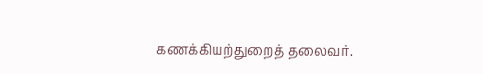கணக்கியற்துறைத் தலைவர்.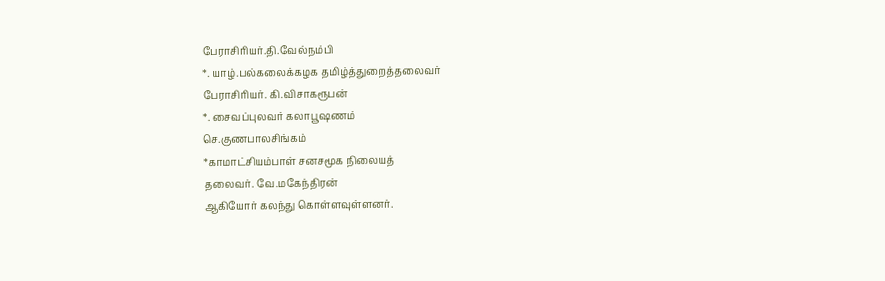பேராசிரியர்.தி.வேல்நம்பி
*. யாழ்.பல்கலைக்கழக தமிழ்த்துறைத்தலைவர்
பேராசிரியர். கி.விசாகரூபன்
*. சைவப்புலவர் கலாபூஷணம்
செ.குணபாலசிங்கம்
*காமாட்சியம்பாள் சனசமூக நிலையத்
தலைவர். வே.மகேந்திரன்
ஆகியோர் கலந்து கொள்ளவுள்ளனர்.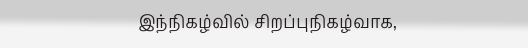இந்நிகழ்வில் சிறப்புநிகழ்வாக,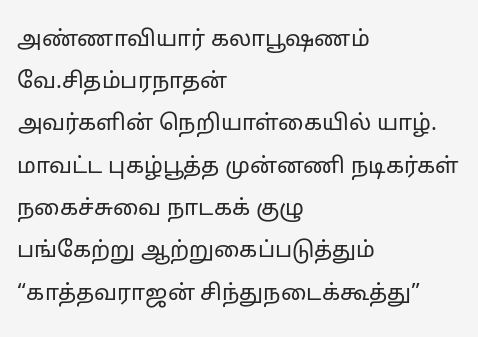அண்ணாவியார் கலாபூஷணம் வே.சிதம்பரநாதன்
அவர்களின் நெறியாள்கையில் யாழ். மாவட்ட புகழ்பூத்த முன்னணி நடிகர்கள்
நகைச்சுவை நாடகக் குழு
பங்கேற்று ஆற்றுகைப்படுத்தும் “காத்தவராஜன் சிந்துநடைக்கூத்து”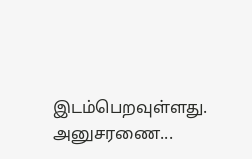இடம்பெறவுள்ளது.
அனுசரணை...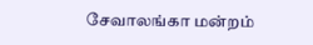சேவாலங்கா மன்றம்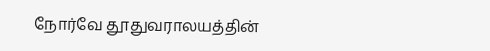நோர்வே தூதுவராலயத்தின்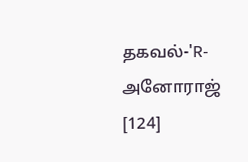தகவல்-'R-அனோராஜ்
[124]